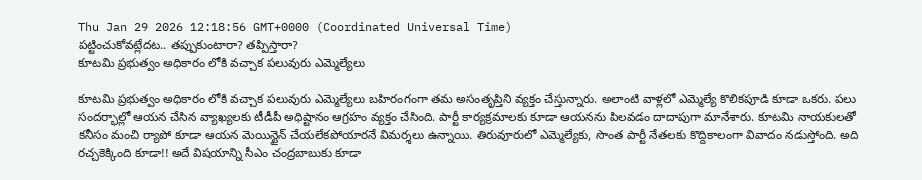Thu Jan 29 2026 12:18:56 GMT+0000 (Coordinated Universal Time)
పట్టించుకోవట్లేదట.. తప్పుకుంటారా? తప్పిస్తారా?
కూటమి ప్రభుత్వం అధికారం లోకి వచ్చాక పలువురు ఎమ్మెల్యేలు

కూటమి ప్రభుత్వం అధికారం లోకి వచ్చాక పలువురు ఎమ్మెల్యేలు బహిరంగంగా తమ అసంతృప్తిని వ్యక్తం చేస్తున్నారు. అలాంటి వాళ్లలో ఎమ్మెల్యే కొలికపూడి కూడా ఒకరు. పలు సందర్భాల్లో ఆయన చేసిన వ్యాఖ్యలకు టీడీపీ అధిష్టానం ఆగ్రహం వ్యక్తం చేసింది. పార్టీ కార్యక్రమాలకు కూడా ఆయనను పిలవడం దాదాపుగా మానేశారు. కూటమి నాయకులతో కనీసం మంచి ర్యాపో కూడా ఆయన మెయిన్టైన్ చేయలేకపోయారనే విమర్శలు ఉన్నాయి. తిరువూరులో ఎమ్మెల్యేకు, సొంత పార్టీ నేతలకు కొద్దికాలంగా వివాదం నడుస్తోంది. అది రచ్చకెక్కింది కూడా!! అదే విషయాన్ని సీఎం చంద్రబాబుకు కూడా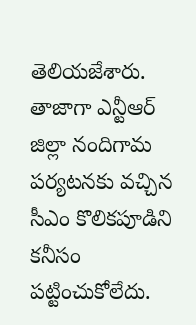తెలియజేశారు. తాజాగా ఎన్టీఆర్ జిల్లా నందిగామ పర్యటనకు వచ్చిన సీఎం కొలికపూడిని కనీసం పట్టించుకోలేదు.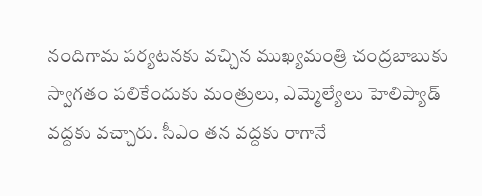నందిగామ పర్యటనకు వచ్చిన ముఖ్యమంత్రి చంద్రబాబుకు స్వాగతం పలికేందుకు మంత్రులు, ఎమ్మెల్యేలు హెలిప్యాడ్ వద్దకు వచ్చారు. సీఎం తన వద్దకు రాగానే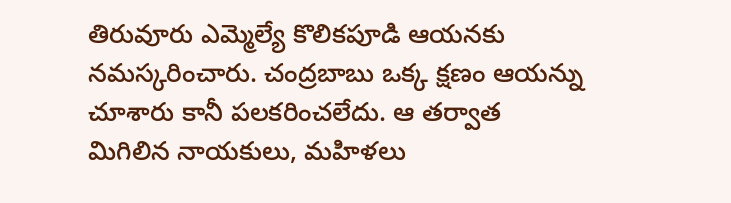తిరువూరు ఎమ్మెల్యే కొలికపూడి ఆయనకు నమస్కరించారు. చంద్రబాబు ఒక్క క్షణం ఆయన్ను చూశారు కానీ పలకరించలేదు. ఆ తర్వాత మిగిలిన నాయకులు, మహిళలు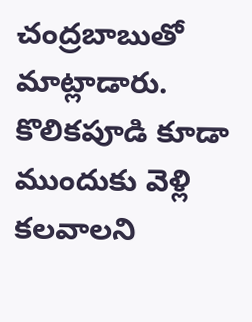చంద్రబాబుతో మాట్లాడారు. కొలికపూడి కూడా ముందుకు వెళ్లి కలవాలని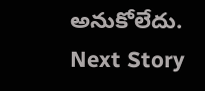అనుకోలేదు.
Next Story